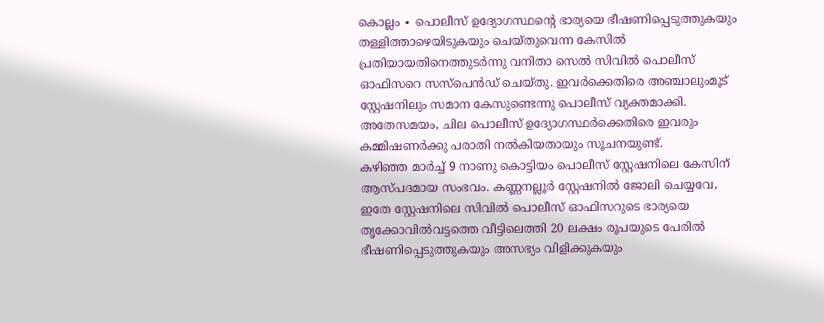കൊല്ലം ∙ പൊലീസ് ഉദ്യോഗസ്ഥന്റെ ഭാര്യയെ ഭീഷണിപ്പെടുത്തുകയും തള്ളിത്താഴെയിടുകയും ചെയ്തുവെന്ന കേസിൽ പ്രതിയായതിനെത്തുടർന്നു വനിതാ സെൽ സിവിൽ പൊലീസ് ഓഫിസറെ സസ്പെൻഡ് ചെയ്തു. ഇവർക്കെതിരെ അഞ്ചാലുംമൂട് സ്റ്റേഷനിലും സമാന കേസുണ്ടെന്നു പൊലീസ് വ്യക്തമാക്കി.
അതേസമയം, ചില പൊലീസ് ഉദ്യോഗസ്ഥർക്കെതിരെ ഇവരും കമ്മിഷണർക്കു പരാതി നൽകിയതായും സൂചനയുണ്ട്.
കഴിഞ്ഞ മാർച്ച് 9 നാണു കൊട്ടിയം പൊലീസ് സ്റ്റേഷനിലെ കേസിന് ആസ്പദമായ സംഭവം. കണ്ണനല്ലൂർ സ്റ്റേഷനിൽ ജോലി ചെയ്യവേ, ഇതേ സ്റ്റേഷനിലെ സിവിൽ പൊലീസ് ഓഫിസറുടെ ഭാര്യയെ തൃക്കോവിൽവട്ടത്തെ വീട്ടിലെത്തി 20 ലക്ഷം രൂപയുടെ പേരിൽ ഭീഷണിപ്പെടുത്തുകയും അസഭ്യം വിളിക്കുകയും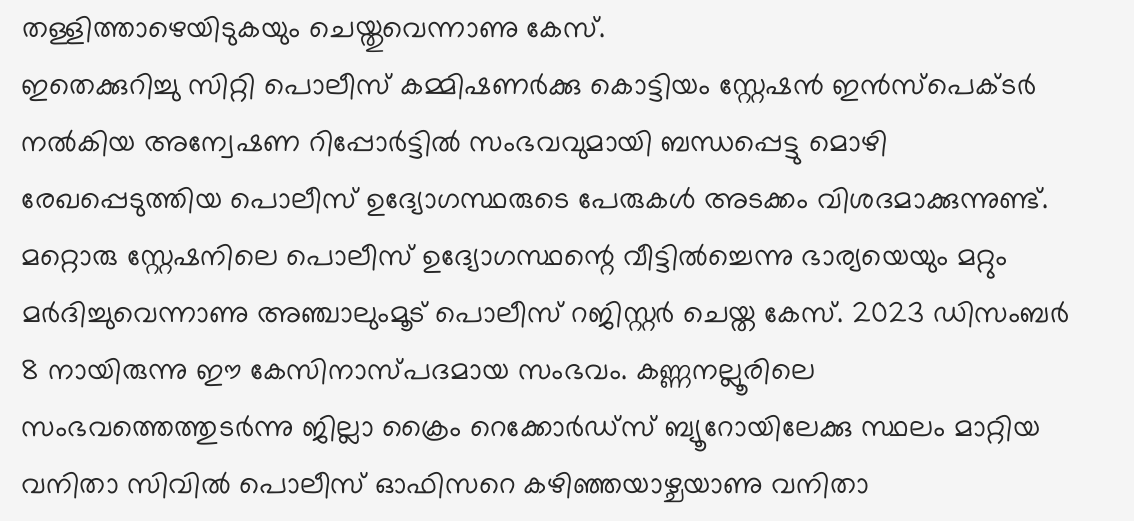തള്ളിത്താഴെയിടുകയും ചെയ്തുവെന്നാണു കേസ്.
ഇതെക്കുറിച്ചു സിറ്റി പൊലീസ് കമ്മിഷണർക്കു കൊട്ടിയം സ്റ്റേഷൻ ഇൻസ്പെക്ടർ നൽകിയ അന്വേഷണ റിപ്പോർട്ടിൽ സംഭവവുമായി ബന്ധപ്പെട്ടു മൊഴി രേഖപ്പെടുത്തിയ പൊലീസ് ഉദ്യോഗസ്ഥരുടെ പേരുകൾ അടക്കം വിശദമാക്കുന്നുണ്ട്.
മറ്റൊരു സ്റ്റേഷനിലെ പൊലീസ് ഉദ്യോഗസ്ഥന്റെ വീട്ടിൽച്ചെന്നു ഭാര്യയെയും മറ്റും മർദിച്ചുവെന്നാണു അഞ്ചാലുംമൂട് പൊലീസ് റജിസ്റ്റർ ചെയ്ത കേസ്. 2023 ഡിസംബർ 8 നായിരുന്നു ഈ കേസിനാസ്പദമായ സംഭവം. കണ്ണനല്ലൂരിലെ സംഭവത്തെത്തുടർന്നു ജില്ലാ ക്രൈം റെക്കോർഡ്സ് ബ്യൂറോയിലേക്കു സ്ഥലം മാറ്റിയ വനിതാ സിവിൽ പൊലീസ് ഓഫിസറെ കഴിഞ്ഞയാഴ്ചയാണു വനിതാ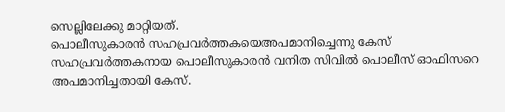സെല്ലിലേക്കു മാറ്റിയത്.
പൊലീസുകാരൻ സഹപ്രവർത്തകയെഅപമാനിച്ചെന്നു കേസ്
സഹപ്രവർത്തകനായ പൊലീസുകാരൻ വനിത സിവിൽ പൊലീസ് ഓഫിസറെ അപമാനിച്ചതായി കേസ്.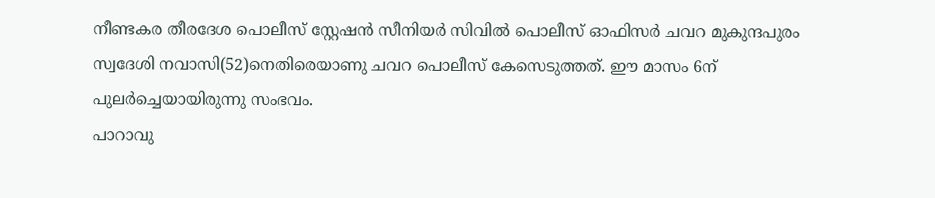നീണ്ടകര തീരദേശ പൊലീസ് സ്റ്റേഷൻ സീനിയർ സിവിൽ പൊലീസ് ഓഫിസർ ചവറ മുകുന്ദപുരം സ്വദേശി നവാസി(52)നെതിരെയാണു ചവറ പൊലീസ് കേസെടുത്തത്. ഈ മാസം 6ന് പുലർച്ചെയായിരുന്നു സംഭവം.
പാറാവു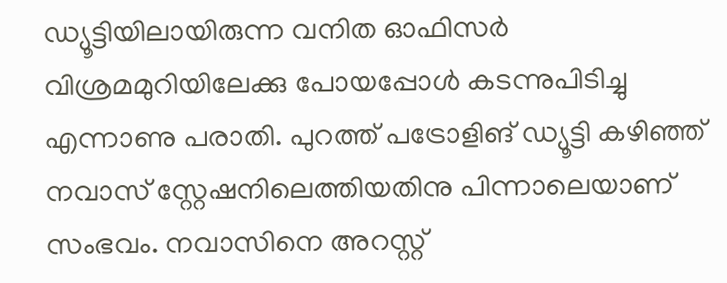ഡ്യൂട്ടിയിലായിരുന്ന വനിത ഓഫിസർ വിശ്രമമുറിയിലേക്കു പോയപ്പോൾ കടന്നുപിടിച്ചു എന്നാണു പരാതി. പുറത്ത് പട്രോളിങ് ഡ്യൂട്ടി കഴിഞ്ഞ് നവാസ് സ്റ്റേഷനിലെത്തിയതിനു പിന്നാലെയാണ് സംഭവം. നവാസിനെ അറസ്റ്റ്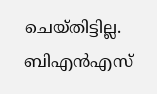ചെയ്തിട്ടില്ല.
ബിഎൻഎസ്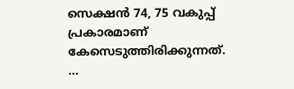സെക്ഷൻ 74, 75 വകുപ്പ് പ്രകാരമാണ് കേസെടുത്തിരിക്കുന്നത്. …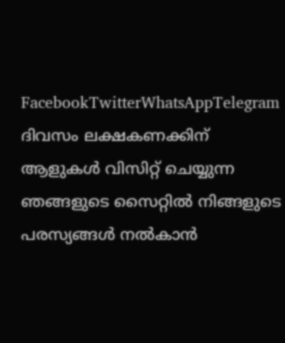FacebookTwitterWhatsAppTelegram
ദിവസം ലക്ഷകണക്കിന് ആളുകൾ വിസിറ്റ് ചെയ്യുന്ന ഞങ്ങളുടെ സൈറ്റിൽ നിങ്ങളുടെ പരസ്യങ്ങൾ നൽകാൻ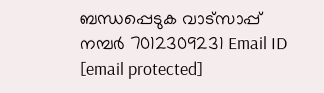ബന്ധപ്പെടുക വാട്സാപ്പ് നമ്പർ 7012309231 Email ID [email protected]